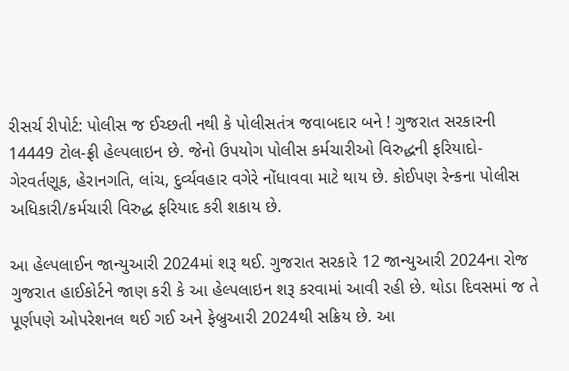રીસર્ચ રીપોર્ટ: પોલીસ જ ઈચ્છતી નથી કે પોલીસતંત્ર જવાબદાર બને ! ગુજરાત સરકારની 14449 ટોલ-ફ્રી હેલ્પલાઇન છે. જેનો ઉપયોગ પોલીસ કર્મચારીઓ વિરુદ્ધની ફરિયાદો-ગેરવર્તણૂક, હેરાનગતિ, લાંચ, દુર્વ્યવહાર વગેરે નોંધાવવા માટે થાય છે. કોઈપણ રેન્કના પોલીસ અધિકારી/કર્મચારી વિરુદ્ધ ફરિયાદ કરી શકાય છે.

આ હેલ્પલાઈન જાન્યુઆરી 2024માં શરૂ થઈ. ગુજરાત સરકારે 12 જાન્યુઆરી 2024ના રોજ ગુજરાત હાઈકોર્ટને જાણ કરી કે આ હેલ્પલાઇન શરૂ કરવામાં આવી રહી છે. થોડા દિવસમાં જ તે પૂર્ણપણે ઓપરેશનલ થઈ ગઈ અને ફેબ્રુઆરી 2024થી સક્રિય છે. આ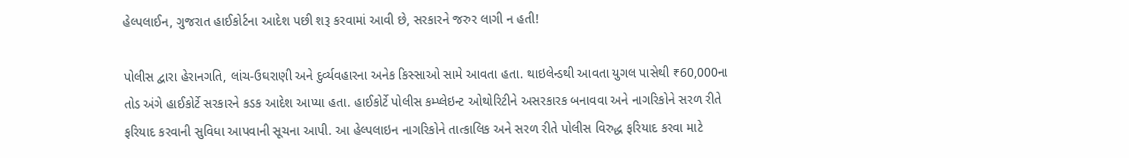હેલ્પલાઈન, ગુજરાત હાઈકોર્ટના આદેશ પછી શરૂ કરવામાં આવી છે, સરકારને જરુર લાગી ન હતી!

પોલીસ દ્વારા હેરાનગતિ, લાંચ-ઉઘરાણી અને દુર્વ્યવહારના અનેક કિસ્સાઓ સામે આવતા હતા. થાઇલેન્ડથી આવતા યુગલ પાસેથી ₹60,000ના તોડ અંગે હાઈકોર્ટે સરકારને કડક આદેશ આપ્યા હતા. હાઈકોર્ટે પોલીસ કમ્પ્લેઇન્ટ ઓથોરિટીને અસરકારક બનાવવા અને નાગરિકોને સરળ રીતે ફરિયાદ કરવાની સુવિધા આપવાની સૂચના આપી. આ હેલ્પલાઇન નાગરિકોને તાત્કાલિક અને સરળ રીતે પોલીસ વિરુદ્ધ ફરિયાદ કરવા માટે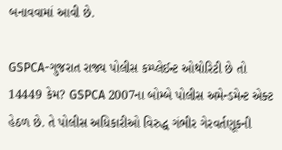બનાવવામાં આવી છે.

GSPCA-ગુજરાત રાજ્ય પોલીસ કમ્પ્લેઈન્ટ ઓથોરિટી છે તો 14449 કેમ? GSPCA 2007ના બોમ્બે પોલીસ અમેન્ડમેન્ટ એક્ટ હેઠળ છે. તે પોલીસ અધિકારીઓ વિરુદ્ધ ગંભીર ગેરવર્તણૂકની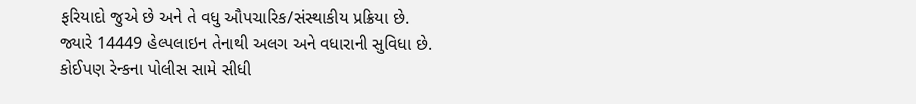ફરિયાદો જુએ છે અને તે વધુ ઔપચારિક/સંસ્થાકીય પ્રક્રિયા છે. જ્યારે 14449 હેલ્પલાઇન તેનાથી અલગ અને વધારાની સુવિધા છે. કોઈપણ રેન્કના પોલીસ સામે સીધી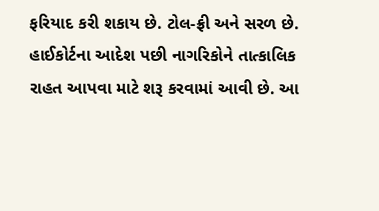ફરિયાદ કરી શકાય છે. ટોલ-ફ્રી અને સરળ છે. હાઈકોર્ટના આદેશ પછી નાગરિકોને તાત્કાલિક રાહત આપવા માટે શરૂ કરવામાં આવી છે. આ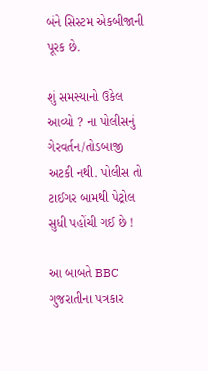બંને સિસ્ટમ એકબીજાની પૂરક છે.

શું સમસ્યાનો ઉકેલ આવ્યો ? ના પોલીસનું ગેરવર્તન/તોડબાજી અટકી નથી. પોલીસ તો ટાઈગર બામથી પેટ્રોલ સુધી પહોંચી ગઈ છે !

આ બાબતે BBC ગુજરાતીના પત્રકાર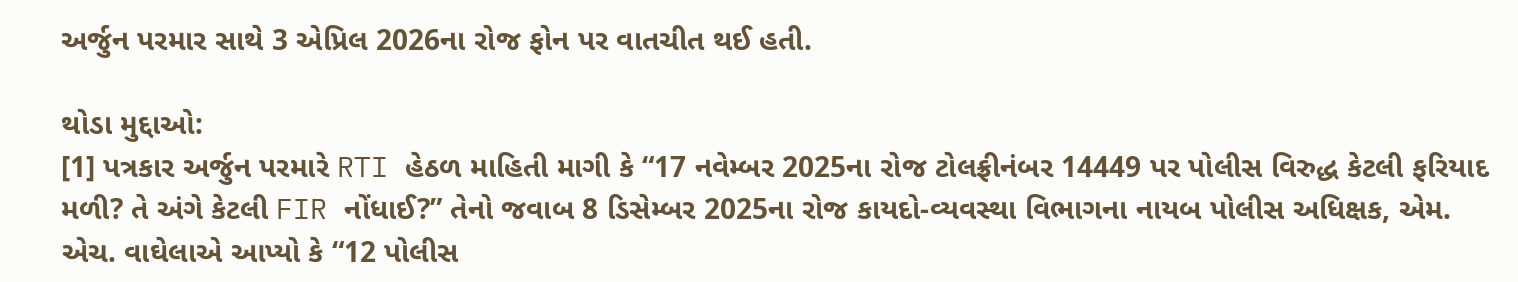અર્જુન પરમાર સાથે 3 એપ્રિલ 2026ના રોજ ફોન પર વાતચીત થઈ હતી.

થોડા મુદ્દાઓ:
[1] પત્રકાર અર્જુન પરમારે RTI હેઠળ માહિતી માગી કે “17 નવેમ્બર 2025ના રોજ ટોલફ્રીનંબર 14449 પર પોલીસ વિરુદ્ધ કેટલી ફરિયાદ મળી? તે અંગે કેટલી FIR નોંધાઈ?” તેનો જવાબ 8 ડિસેમ્બર 2025ના રોજ કાયદો-વ્યવસ્થા વિભાગના નાયબ પોલીસ અધિક્ષક, એમ. એચ. વાઘેલાએ આપ્યો કે “12 પોલીસ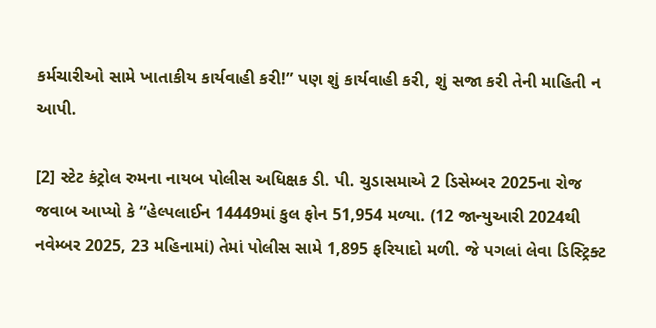કર્મચારીઓ સામે ખાતાકીય કાર્યવાહી કરી!” પણ શું કાર્યવાહી કરી, શું સજા કરી તેની માહિતી ન આપી.

[2] સ્ટેટ કંટ્રોલ રુમના નાયબ પોલીસ અધિક્ષક ડી. પી. ચુડાસમાએ 2 ડિસેમ્બર 2025ના રોજ જવાબ આપ્યો કે “હેલ્પલાઈન 14449માં કુલ ફોન 51,954 મળ્યા. (12 જાન્યુઆરી 2024થી નવેમ્બર 2025, 23 મહિનામાં) તેમાં પોલીસ સામે 1,895 ફરિયાદો મળી. જે પગલાં લેવા ડિસ્ટ્રિક્ટ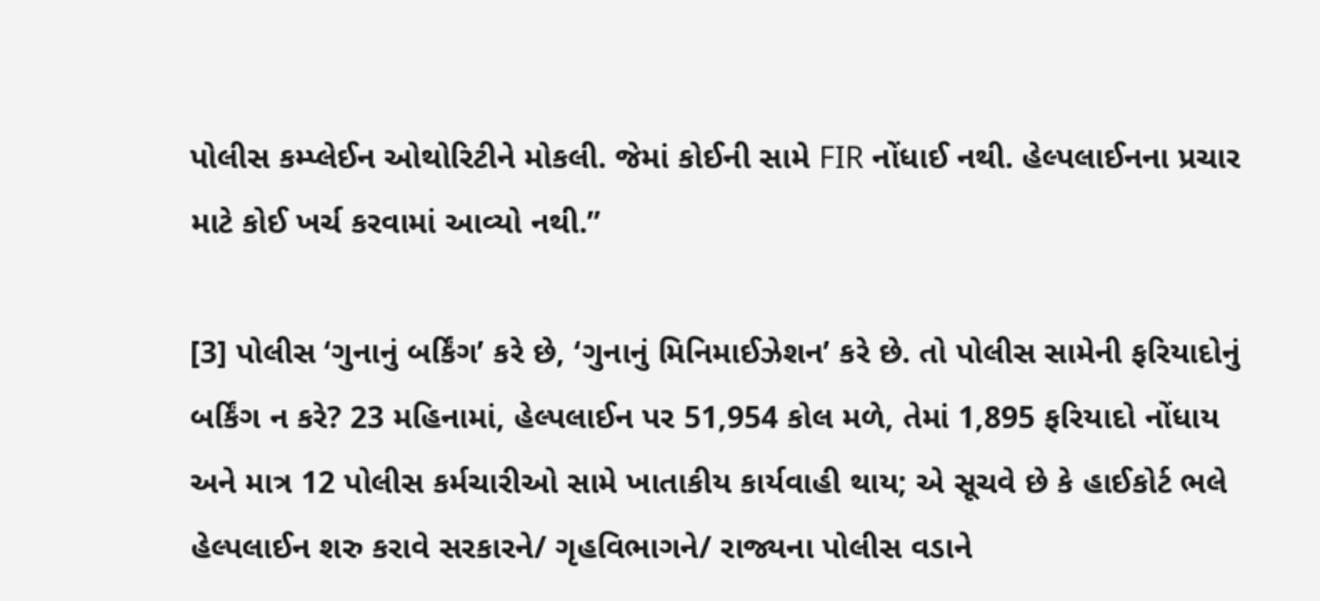પોલીસ કમ્પ્લેઈન ઓથોરિટીને મોકલી. જેમાં કોઈની સામે FIR નોંધાઈ નથી. હેલ્પલાઈનના પ્રચાર માટે કોઈ ખર્ચ કરવામાં આવ્યો નથી.”

[3] પોલીસ ‘ગુનાનું બર્કિંગ’ કરે છે, ‘ગુનાનું મિનિમાઈઝેશન’ કરે છે. તો પોલીસ સામેની ફરિયાદોનું બર્કિંગ ન કરે? 23 મહિનામાં, હેલ્પલાઈન પર 51,954 કોલ મળે, તેમાં 1,895 ફરિયાદો નોંધાય અને માત્ર 12 પોલીસ કર્મચારીઓ સામે ખાતાકીય કાર્યવાહી થાય; એ સૂચવે છે કે હાઈકોર્ટ ભલે હેલ્પલાઈન શરુ કરાવે સરકારને/ ગૃહવિભાગને/ રાજ્યના પોલીસ વડાને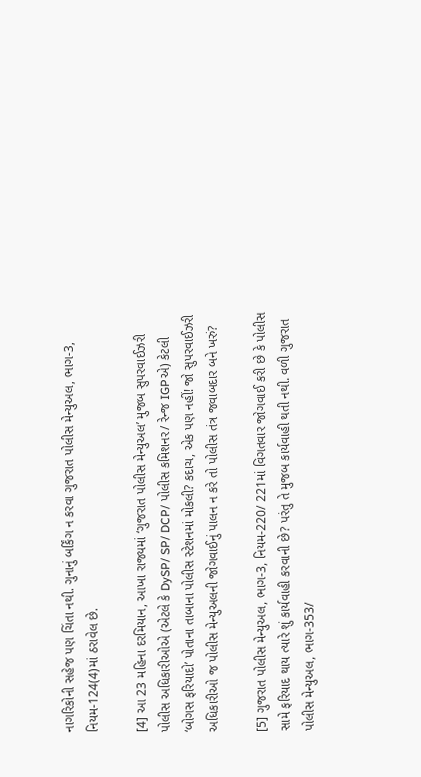નાગરિકોની સહેજ પણ ચિંતા નથી. ગુનાનું બર્કિંગ ન કરવા ગુજરાત પોલીસ મેન્યુઅલ, ભાગ-3, નિયમ-124(4)માં ઠરાવેલ છે.

[4] આ 23 મહિના દરમિયાન, આખા રાજ્યમાં ‘ગુજરાત પોલીસ મેન્યુઅલ’ મુજબ સુપરવાઈઝરી પોલીસ અધિકારીઓએ (એટલે કે DySP/ SP/ DCP/ પોલીસ કમિશનર/ રેન્જ IGPએ) કેટલી ‘બોગસ ફરિયાદો’ પોતાના તાબાના પોલીસ સ્ટેશનમાં મોકલી? કદાચ, એક પણ નહીં! જો સુપરવાઈઝરી અધિકારીઓ જ પોલીસ મેન્યુઅલની જોગવાઈનું પાલન ન કરે તો પોલીસ તંત્ર જવાબદાર બને ખરું?

[5] ગુજરાત પોલીસ મેન્યુઅલ, ભાગ-3, નિયમ-220/ 221માં વિગતવાર જોગવાઈ કરી છે કે પોલીસ સામે ફરિયાદ થાય ત્યારે શું કાર્યવાહી કરવાની છે? પરંતુ તે મુજબ કાર્યવાહી થતી નથી. વળી ગુજરાત પોલીસ મેન્યુઅલ, ભાગ-353/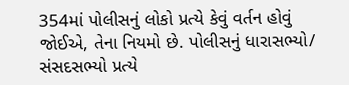354માં પોલીસનું લોકો પ્રત્યે કેવું વર્તન હોવું જોઈએ, તેના નિયમો છે. પોલીસનું ધારાસભ્યો/ સંસદસભ્યો પ્રત્યે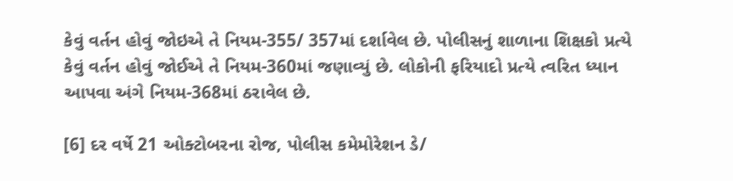કેવું વર્તન હોવું જોઇએ તે નિયમ-355/ 357માં દર્શાવેલ છે. પોલીસનું શાળાના શિક્ષકો પ્રત્યે કેવું વર્તન હોવું જોઈએ તે નિયમ-360માં જણાવ્યું છે. લોકોની ફરિયાદો પ્રત્યે ત્વરિત ધ્યાન આપવા અંગે નિયમ-368માં ઠરાવેલ છે.

[6] દર વર્ષે 21 ઓક્ટોબરના રોજ, પોલીસ કમેમોરેશન ડે/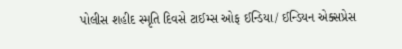પોલીસ શહીદ સ્મૃતિ દિવસે ટાઈમ્સ ઓફ ઈન્ડિયા/ ઈન્ડિયન એક્સપ્રેસ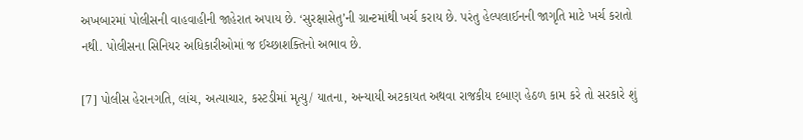અખબારમાં પોલીસની વાહવાહીની જાહેરાત અપાય છે. ‘સુરક્ષાસેતુ’ની ગ્રાન્ટમાંથી ખર્ચ કરાય છે. પરંતુ હેલ્પલાઈનની જાગૃતિ માટે ખર્ચ કરાતો નથી. પોલીસના સિનિયર અધિકારીઓમાં જ ઈચ્છાશક્તિનો અભાવ છે.

[7] પોલીસ હેરાનગતિ, લાંચ, અત્યાચાર, કસ્ટડીમાં મૃત્યુ/ યાતના, અન્યાયી અટકાયત અથવા રાજકીય દબાણ હેઠળ કામ કરે તો સરકારે શું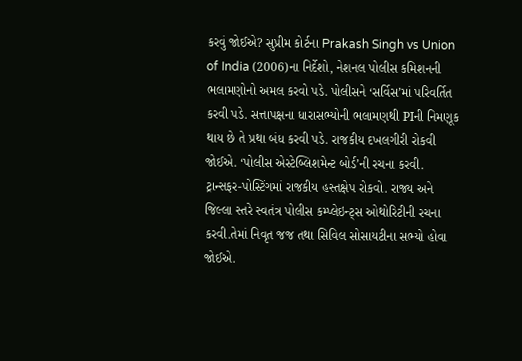કરવું જોઈએ? સુપ્રીમ કોર્ટના Prakash Singh vs Union of India (2006)ના નિર્દેશો, નેશનલ પોલીસ કમિશનની ભલામણોનો અમલ કરવો પડે. પોલીસને ‘સર્વિસ’માં પરિવર્તિત કરવી પડે. સત્તાપક્ષના ધારાસભ્યોની ભલામણથી PIની નિમણૂક થાય છે તે પ્રથા બંધ કરવી પડે. રાજકીય દખલગીરી રોકવી જોઈએ. ‘પોલીસ એસ્ટેબ્લિશમેન્ટ બોર્ડ’ની રચના કરવી. ટ્રાન્સફર-પોસ્ટિંગમાં રાજકીય હસ્તક્ષેપ રોકવો. રાજ્ય અને જિલ્લા સ્તરે સ્વતંત્ર પોલીસ કમ્પ્લેઇન્ટ્સ ઓથોરિટીની રચના કરવી.તેમાં નિવૃત જજ તથા સિવિલ સોસાયટીના સભ્યો હોવા જોઈએ.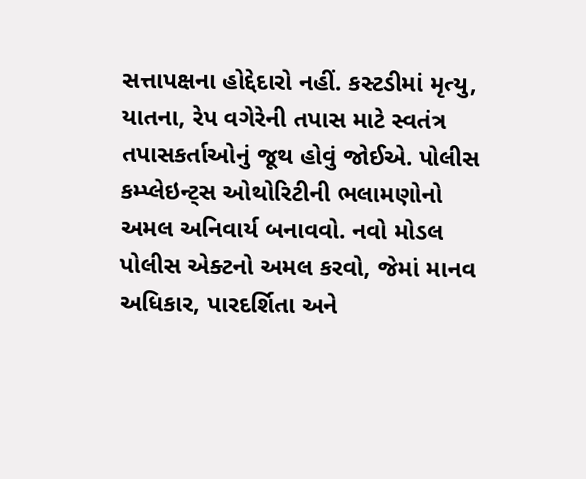સત્તાપક્ષના હોદ્દેદારો નહીં. કસ્ટડીમાં મૃત્યુ, યાતના, રેપ વગેરેની તપાસ માટે સ્વતંત્ર તપાસકર્તાઓનું જૂથ હોવું જોઈએ. પોલીસ કમ્પ્લેઇન્ટ્સ ઓથોરિટીની ભલામણોનો અમલ અનિવાર્ય બનાવવો. નવો મોડલ પોલીસ એક્ટનો અમલ કરવો, જેમાં માનવ અધિકાર, પારદર્શિતા અને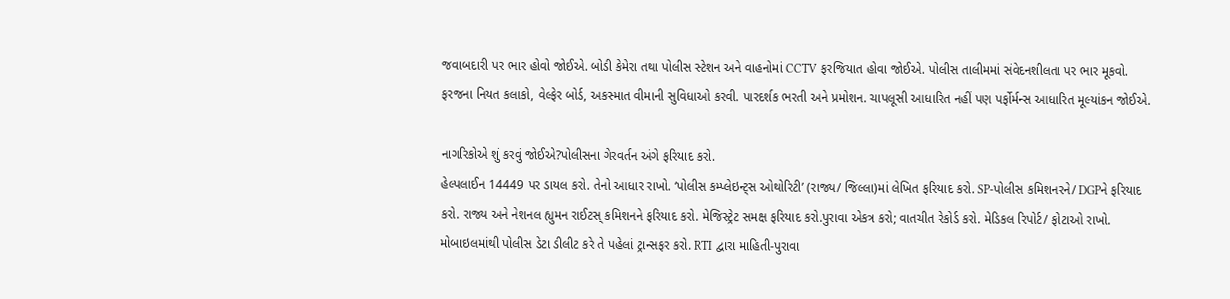જવાબદારી પર ભાર હોવો જોઈએ. બોડી કેમેરા તથા પોલીસ સ્ટેશન અને વાહનોમાં CCTV ફરજિયાત હોવા જોઈએ. પોલીસ તાલીમમાં સંવેદનશીલતા પર ભાર મૂકવો. ફરજના નિયત કલાકો, વેલ્ફેર બોર્ડ, અકસ્માત વીમાની સુવિધાઓ કરવી. પારદર્શક ભરતી અને પ્રમોશન. ચાપલૂસી આધારિત નહીં પણ પર્ફોર્મન્સ આધારિત મૂલ્યાંકન જોઈએ.

નાગરિકોએ શું કરવું જોઈએ?પોલીસના ગેરવર્તન અંગે ફરિયાદ કરો.
હેલ્પલાઈન 14449 પર ડાયલ કરો. તેનો આધાર રાખો. ‘પોલીસ કમ્પ્લેઇન્ટ્સ ઓથોરિટી’ (રાજ્ય/ જિલ્લા)માં લેખિત ફરિયાદ કરો. SP-પોલીસ કમિશનરને/ DGPને ફરિયાદ કરો. રાજ્ય અને નેશનલ હ્યુમન રાઈટસ્ કમિશનને ફરિયાદ કરો. મેજિસ્ટ્રેટ સમક્ષ ફરિયાદ કરો.પુરાવા એકત્ર કરો; વાતચીત રેકોર્ડ કરો. મેડિકલ રિપોર્ટ/ ફોટાઓ રાખો. મોબાઇલમાંથી પોલીસ ડેટા ડીલીટ કરે તે પહેલાં ટ્રાન્સફર કરો. RTI દ્વારા માહિતી-પુરાવા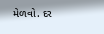મેળવો. દર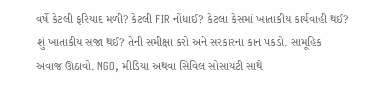વર્ષે કેટલી ફરિયાદ મળી? કેટલી FIR નોંધાઈ? કેટલા કેસમાં ખાતાકીય કાર્યવાહી થઈ? શું ખાતાકીય સજા થઈ? તેની સમીક્ષા કરો અને સરકારના કાન પકડો. સામૂહિક અવાજ ઊઠાવો. NGO, મીડિયા અથવા સિવિલ સોસાયટી સાથે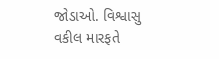જોડાઓ. વિશ્વાસુ વકીલ મારફતે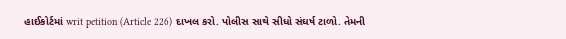હાઈકોર્ટમાં writ petition (Article 226) દાખલ કરો. પોલીસ સાથે સીધો સંઘર્ષ ટાળો. તેમની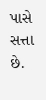પાસે સત્તા છે.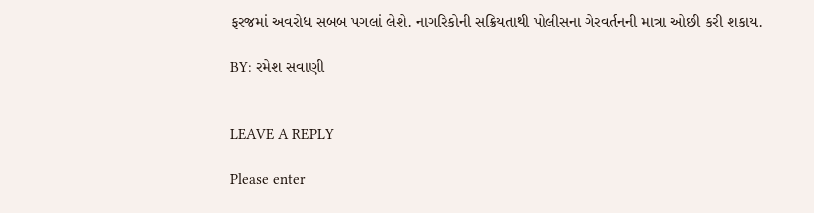ફરજમાં અવરોધ સબબ પગલાં લેશે. નાગરિકોની સક્રિયતાથી પોલીસના ગેરવર્તનની માત્રા ઓછી કરી શકાય.

BY: રમેશ સવાણી


LEAVE A REPLY

Please enter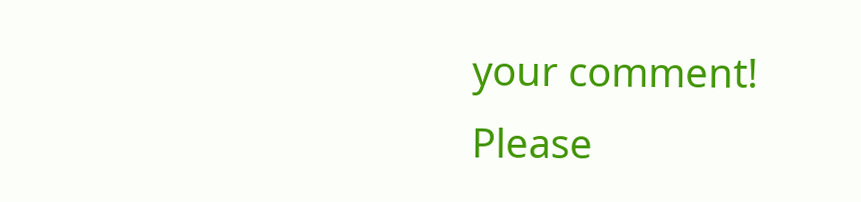your comment!
Please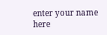enter your name here